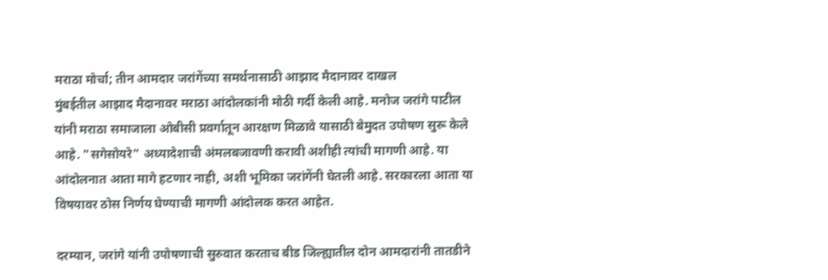मराठा मोर्चा; तीन आमदार जरांगेंच्या समर्थनासाठी आझाद मैदानावर दाखल
मुंबईतील आझाद मैदानावर मराठा आंदोलकांनी मोठी गर्दी केली आहे. मनोज जरांगे पाटील यांनी मराठा समाजाला ओबीसी प्रवर्गातून आरक्षण मिळावे यासाठी बेमुदत उपोषण सुरू केले आहे. "सगेसोयरे" अध्यादेशाची अंमलबजावणी करावी अशीही त्यांची मागणी आहे. या आंदोलनात आता मागे हटणार नाही, अशी भूमिका जरांगेंनी घेतली आहे. सरकारला आता या विषयावर ठोस निर्णय घेण्याची मागणी आंदोलक करत आहेत.

दरम्यान, जरांगे यांनी उपोषणाची सुरुवात करताच बीड जिल्ह्यातील दोन आमदारांनी तातडीने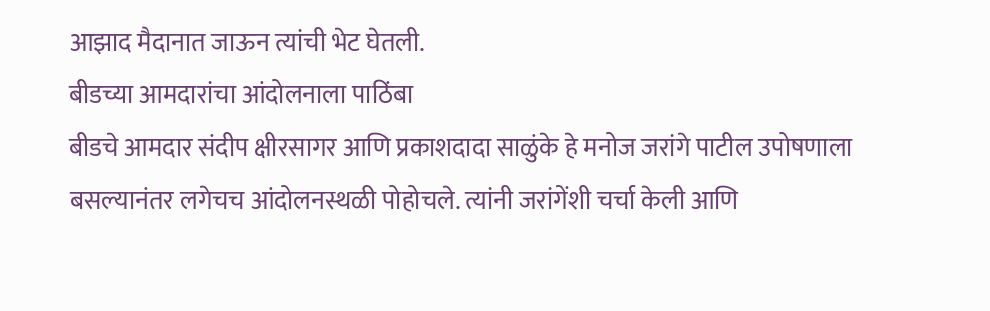आझाद मैदानात जाऊन त्यांची भेट घेतली.
बीडच्या आमदारांचा आंदोलनाला पाठिंबा
बीडचे आमदार संदीप क्षीरसागर आणि प्रकाशदादा साळुंके हे मनोज जरांगे पाटील उपोषणाला बसल्यानंतर लगेचच आंदोलनस्थळी पोहोचले. त्यांनी जरांगेंशी चर्चा केली आणि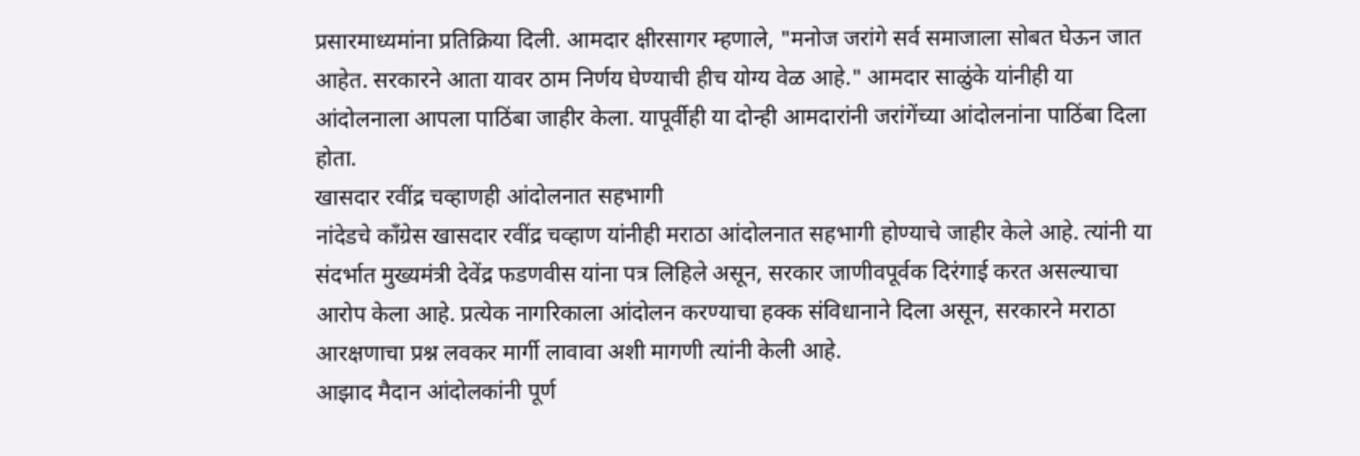प्रसारमाध्यमांना प्रतिक्रिया दिली. आमदार क्षीरसागर म्हणाले, "मनोज जरांगे सर्व समाजाला सोबत घेऊन जात आहेत. सरकारने आता यावर ठाम निर्णय घेण्याची हीच योग्य वेळ आहे." आमदार साळुंके यांनीही या आंदोलनाला आपला पाठिंबा जाहीर केला. यापूर्वीही या दोन्ही आमदारांनी जरांगेंच्या आंदोलनांना पाठिंबा दिला होता.
खासदार रवींद्र चव्हाणही आंदोलनात सहभागी
नांदेडचे काँग्रेस खासदार रवींद्र चव्हाण यांनीही मराठा आंदोलनात सहभागी होण्याचे जाहीर केले आहे. त्यांनी या संदर्भात मुख्यमंत्री देवेंद्र फडणवीस यांना पत्र लिहिले असून, सरकार जाणीवपूर्वक दिरंगाई करत असल्याचा आरोप केला आहे. प्रत्येक नागरिकाला आंदोलन करण्याचा हक्क संविधानाने दिला असून, सरकारने मराठा आरक्षणाचा प्रश्न लवकर मार्गी लावावा अशी मागणी त्यांनी केली आहे.
आझाद मैदान आंदोलकांनी पूर्ण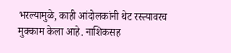भरल्यामुळे, काही आंदोलकांनी थेट रस्त्यावरच मुक्काम केला आहे. नाशिकसह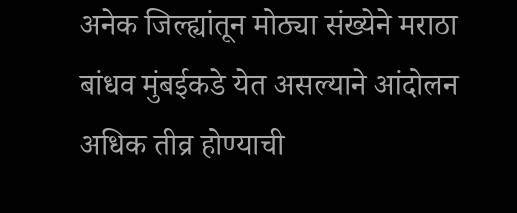अनेक जिल्ह्यांतून मोठ्या संख्येने मराठा बांधव मुंबईकडे येत असल्याने आंदोलन अधिक तीव्र होण्याची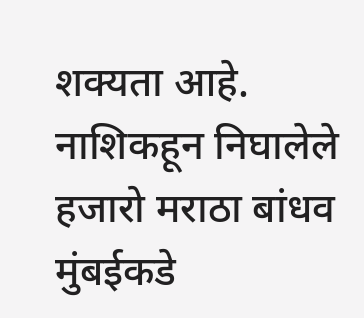शक्यता आहे. नाशिकहून निघालेले हजारो मराठा बांधव मुंबईकडे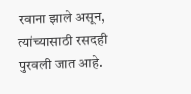रवाना झाले असून, त्यांच्यासाठी रसदही पुरवली जात आहे.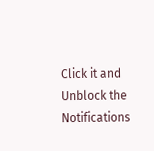Click it and Unblock the Notifications